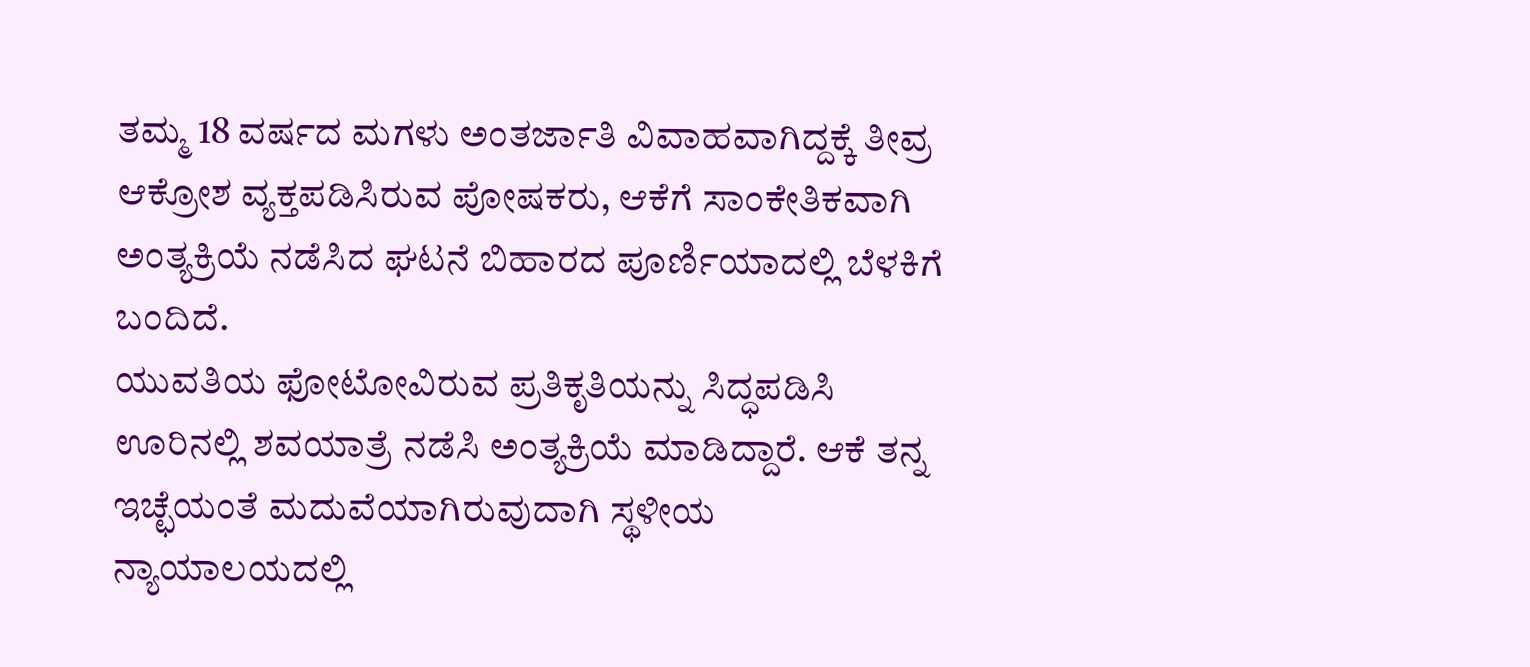ತಮ್ಮ 18 ವರ್ಷದ ಮಗಳು ಅಂತರ್ಜಾತಿ ವಿವಾಹವಾಗಿದ್ದಕ್ಕೆ ತೀವ್ರ ಆಕ್ರೋಶ ವ್ಯಕ್ತಪಡಿಸಿರುವ ಪೋಷಕರು, ಆಕೆಗೆ ಸಾಂಕೇತಿಕವಾಗಿ ಅಂತ್ಯಕ್ರಿಯೆ ನಡೆಸಿದ ಘಟನೆ ಬಿಹಾರದ ಪೂರ್ಣಿಯಾದಲ್ಲಿ ಬೆಳಕಿಗೆ ಬಂದಿದೆ.
ಯುವತಿಯ ಫೋಟೋವಿರುವ ಪ್ರತಿಕೃತಿಯನ್ನು ಸಿದ್ಧಪಡಿಸಿ ಊರಿನಲ್ಲಿ ಶವಯಾತ್ರೆ ನಡೆಸಿ ಅಂತ್ಯಕ್ರಿಯೆ ಮಾಡಿದ್ದಾರೆ. ಆಕೆ ತನ್ನ ಇಚ್ಛೆಯಂತೆ ಮದುವೆಯಾಗಿರುವುದಾಗಿ ಸ್ಥಳೀಯ ನ್ಯಾಯಾಲಯದಲ್ಲಿ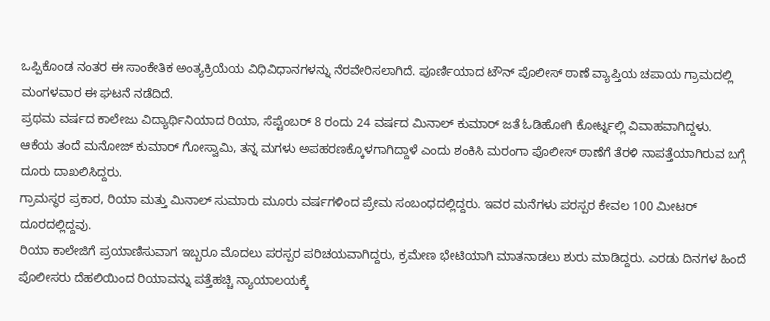ಒಪ್ಪಿಕೊಂಡ ನಂತರ ಈ ಸಾಂಕೇತಿಕ ಅಂತ್ಯಕ್ರಿಯೆಯ ವಿಧಿವಿಧಾನಗಳನ್ನು ನೆರವೇರಿಸಲಾಗಿದೆ. ಪೂರ್ಣಿಯಾದ ಟೌನ್ ಪೊಲೀಸ್ ಠಾಣೆ ವ್ಯಾಪ್ತಿಯ ಚಪಾಯ ಗ್ರಾಮದಲ್ಲಿ ಮಂಗಳವಾರ ಈ ಘಟನೆ ನಡೆದಿದೆ.
ಪ್ರಥಮ ವರ್ಷದ ಕಾಲೇಜು ವಿದ್ಯಾರ್ಥಿನಿಯಾದ ರಿಯಾ, ಸೆಪ್ಟೆಂಬರ್ 8 ರಂದು 24 ವರ್ಷದ ಮಿನಾಲ್ ಕುಮಾರ್ ಜತೆ ಓಡಿಹೋಗಿ ಕೋರ್ಟ್ನಲ್ಲಿ ವಿವಾಹವಾಗಿದ್ದಳು.
ಆಕೆಯ ತಂದೆ ಮನೋಜ್ ಕುಮಾರ್ ಗೋಸ್ವಾಮಿ, ತನ್ನ ಮಗಳು ಅಪಹರಣಕ್ಕೊಳಗಾಗಿದ್ದಾಳೆ ಎಂದು ಶಂಕಿಸಿ ಮರಂಗಾ ಪೊಲೀಸ್ ಠಾಣೆಗೆ ತೆರಳಿ ನಾಪತ್ತೆಯಾಗಿರುವ ಬಗ್ಗೆ ದೂರು ದಾಖಲಿಸಿದ್ದರು.
ಗ್ರಾಮಸ್ಥರ ಪ್ರಕಾರ, ರಿಯಾ ಮತ್ತು ಮಿನಾಲ್ ಸುಮಾರು ಮೂರು ವರ್ಷಗಳಿಂದ ಪ್ರೇಮ ಸಂಬಂಧದಲ್ಲಿದ್ದರು. ಇವರ ಮನೆಗಳು ಪರಸ್ಪರ ಕೇವಲ 100 ಮೀಟರ್ ದೂರದಲ್ಲಿದ್ದವು.
ರಿಯಾ ಕಾಲೇಜಿಗೆ ಪ್ರಯಾಣಿಸುವಾಗ ಇಬ್ಬರೂ ಮೊದಲು ಪರಸ್ಪರ ಪರಿಚಯವಾಗಿದ್ದರು, ಕ್ರಮೇಣ ಭೇಟಿಯಾಗಿ ಮಾತನಾಡಲು ಶುರು ಮಾಡಿದ್ದರು. ಎರಡು ದಿನಗಳ ಹಿಂದೆ ಪೊಲೀಸರು ದೆಹಲಿಯಿಂದ ರಿಯಾವನ್ನು ಪತ್ತೆಹಚ್ಚಿ ನ್ಯಾಯಾಲಯಕ್ಕೆ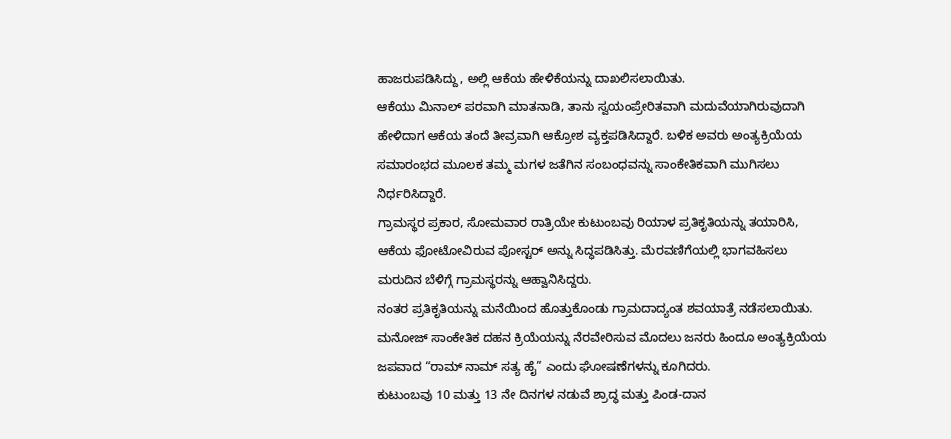ಹಾಜರುಪಡಿಸಿದ್ದು, ಅಲ್ಲಿ ಆಕೆಯ ಹೇಳಿಕೆಯನ್ನು ದಾಖಲಿಸಲಾಯಿತು.
ಆಕೆಯು ಮಿನಾಲ್ ಪರವಾಗಿ ಮಾತನಾಡಿ, ತಾನು ಸ್ವಯಂಪ್ರೇರಿತವಾಗಿ ಮದುವೆಯಾಗಿರುವುದಾಗಿ ಹೇಳಿದಾಗ ಆಕೆಯ ತಂದೆ ತೀವ್ರವಾಗಿ ಆಕ್ರೋಶ ವ್ಯಕ್ತಪಡಿಸಿದ್ದಾರೆ. ಬಳಿಕ ಅವರು ಅಂತ್ಯಕ್ರಿಯೆಯ ಸಮಾರಂಭದ ಮೂಲಕ ತಮ್ಮ ಮಗಳ ಜತೆಗಿನ ಸಂಬಂಧವನ್ನು ಸಾಂಕೇತಿಕವಾಗಿ ಮುಗಿಸಲು ನಿರ್ಧರಿಸಿದ್ದಾರೆ.
ಗ್ರಾಮಸ್ಥರ ಪ್ರಕಾರ, ಸೋಮವಾರ ರಾತ್ರಿಯೇ ಕುಟುಂಬವು ರಿಯಾಳ ಪ್ರತಿಕೃತಿಯನ್ನು ತಯಾರಿಸಿ, ಆಕೆಯ ಫೋಟೋವಿರುವ ಪೋಸ್ಟರ್ ಅನ್ನು ಸಿದ್ಧಪಡಿಸಿತ್ತು. ಮೆರವಣಿಗೆಯಲ್ಲಿ ಭಾಗವಹಿಸಲು ಮರುದಿನ ಬೆಳಿಗ್ಗೆ ಗ್ರಾಮಸ್ಥರನ್ನು ಆಹ್ವಾನಿಸಿದ್ದರು.
ನಂತರ ಪ್ರತಿಕೃತಿಯನ್ನು ಮನೆಯಿಂದ ಹೊತ್ತುಕೊಂಡು ಗ್ರಾಮದಾದ್ಯಂತ ಶವಯಾತ್ರೆ ನಡೆಸಲಾಯಿತು. ಮನೋಜ್ ಸಾಂಕೇತಿಕ ದಹನ ಕ್ರಿಯೆಯನ್ನು ನೆರವೇರಿಸುವ ಮೊದಲು ಜನರು ಹಿಂದೂ ಅಂತ್ಯಕ್ರಿಯೆಯ ಜಪವಾದ “ರಾಮ್ ನಾಮ್ ಸತ್ಯ ಹೈ” ಎಂದು ಘೋಷಣೆಗಳನ್ನು ಕೂಗಿದರು.
ಕುಟುಂಬವು 10 ಮತ್ತು 13 ನೇ ದಿನಗಳ ನಡುವೆ ಶ್ರಾದ್ಧ ಮತ್ತು ಪಿಂಡ-ದಾನ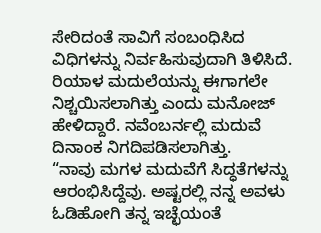ಸೇರಿದಂತೆ ಸಾವಿಗೆ ಸಂಬಂಧಿಸಿದ ವಿಧಿಗಳನ್ನು ನಿರ್ವಹಿಸುವುದಾಗಿ ತಿಳಿಸಿದೆ.
ರಿಯಾಳ ಮದುಲೆಯನ್ನು ಈಗಾಗಲೇ ನಿಶ್ಚಯಿಸಲಾಗಿತ್ತು ಎಂದು ಮನೋಜ್ ಹೇಳಿದ್ದಾರೆ. ನವೆಂಬರ್ನಲ್ಲಿ ಮದುವೆ ದಿನಾಂಕ ನಿಗದಿಪಡಿಸಲಾಗಿತ್ತು.
“ನಾವು ಮಗಳ ಮದುವೆಗೆ ಸಿದ್ಧತೆಗಳನ್ನು ಆರಂಭಿಸಿದ್ದೆವು. ಅಷ್ಟರಲ್ಲಿ ನನ್ನ ಅವಳು ಓಡಿಹೋಗಿ ತನ್ನ ಇಚ್ಛೆಯಂತೆ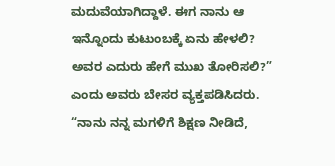ಮದುವೆಯಾಗಿದ್ದಾಳೆ. ಈಗ ನಾನು ಆ ಇನ್ನೊಂದು ಕುಟುಂಬಕ್ಕೆ ಏನು ಹೇಳಲಿ? ಅವರ ಎದುರು ಹೇಗೆ ಮುಖ ತೋರಿಸಲಿ?” ಎಂದು ಅವರು ಬೇಸರ ವ್ಯಕ್ತಪಡಿಸಿದರು.
“ನಾನು ನನ್ನ ಮಗಳಿಗೆ ಶಿಕ್ಷಣ ನೀಡಿದೆ,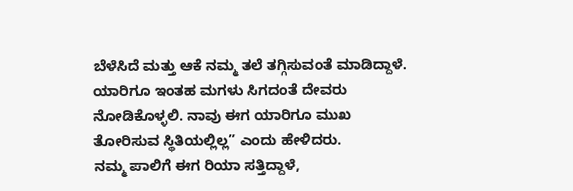ಬೆಳೆಸಿದೆ ಮತ್ತು ಆಕೆ ನಮ್ಮ ತಲೆ ತಗ್ಗಿಸುವಂತೆ ಮಾಡಿದ್ದಾಳೆ. ಯಾರಿಗೂ ಇಂತಹ ಮಗಳು ಸಿಗದಂತೆ ದೇವರು ನೋಡಿಕೊಳ್ಳಲಿ. ನಾವು ಈಗ ಯಾರಿಗೂ ಮುಖ ತೋರಿಸುವ ಸ್ಥಿತಿಯಲ್ಲಿಲ್ಲ” ಎಂದು ಹೇಳಿದರು.
ನಮ್ಮ ಪಾಲಿಗೆ ಈಗ ರಿಯಾ ಸತ್ತಿದ್ದಾಳೆ,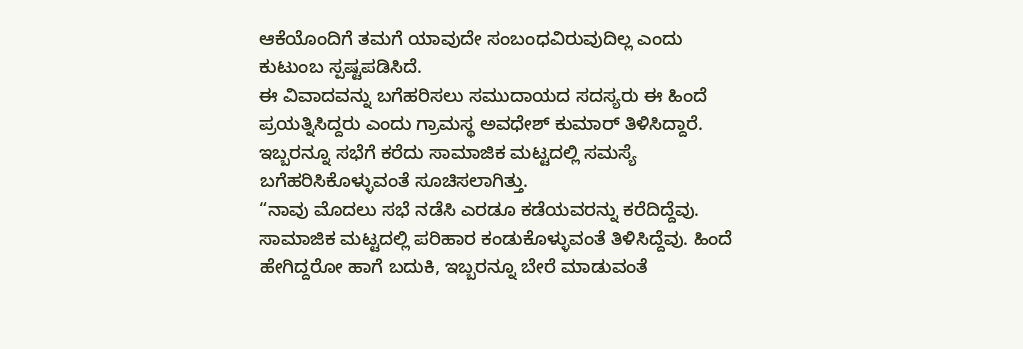ಆಕೆಯೊಂದಿಗೆ ತಮಗೆ ಯಾವುದೇ ಸಂಬಂಧವಿರುವುದಿಲ್ಲ ಎಂದು ಕುಟುಂಬ ಸ್ಪಷ್ಟಪಡಿಸಿದೆ.
ಈ ವಿವಾದವನ್ನು ಬಗೆಹರಿಸಲು ಸಮುದಾಯದ ಸದಸ್ಯರು ಈ ಹಿಂದೆ ಪ್ರಯತ್ನಿಸಿದ್ದರು ಎಂದು ಗ್ರಾಮಸ್ಥ ಅವಧೇಶ್ ಕುಮಾರ್ ತಿಳಿಸಿದ್ದಾರೆ. ಇಬ್ಬರನ್ನೂ ಸಭೆಗೆ ಕರೆದು ಸಾಮಾಜಿಕ ಮಟ್ಟದಲ್ಲಿ ಸಮಸ್ಯೆ ಬಗೆಹರಿಸಿಕೊಳ್ಳುವಂತೆ ಸೂಚಿಸಲಾಗಿತ್ತು.
“ನಾವು ಮೊದಲು ಸಭೆ ನಡೆಸಿ ಎರಡೂ ಕಡೆಯವರನ್ನು ಕರೆದಿದ್ದೆವು. ಸಾಮಾಜಿಕ ಮಟ್ಟದಲ್ಲಿ ಪರಿಹಾರ ಕಂಡುಕೊಳ್ಳುವಂತೆ ತಿಳಿಸಿದ್ದೆವು. ಹಿಂದೆ ಹೇಗಿದ್ದರೋ ಹಾಗೆ ಬದುಕಿ, ಇಬ್ಬರನ್ನೂ ಬೇರೆ ಮಾಡುವಂತೆ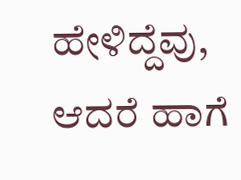ಹೇಳಿದ್ದೆವು, ಆದರೆ ಹಾಗೆ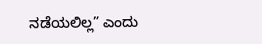ನಡೆಯಲಿಲ್ಲ” ಎಂದು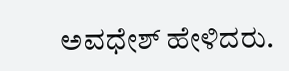ಅವಧೇಶ್ ಹೇಳಿದರು.